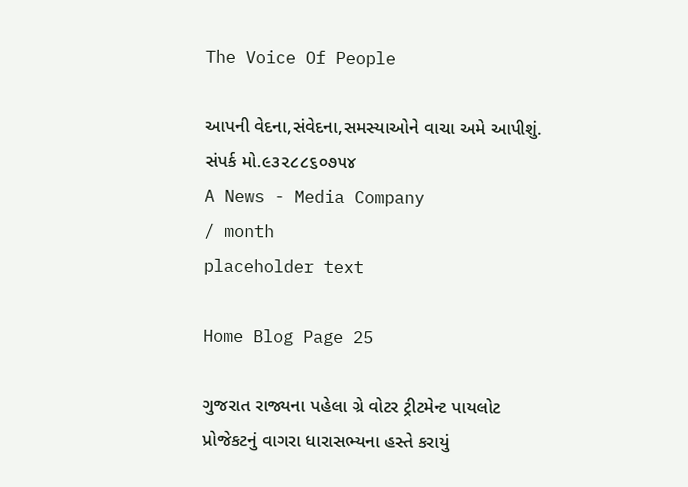The Voice Of People

આપની વેદના,સંવેદના,સમસ્યાઓને વાચા અમે આપીશું. સંપર્ક મો.૯૩૨૮૮૬૦૭૫૪
A News - Media Company
/ month
placeholder text

Home Blog Page 25

ગુજરાત રાજ્યના પહેલા ગ્રે વોટર ટ્રીટમેન્ટ પાયલોટ પ્રોજેકટનું વાગરા ધારાસભ્યના હસ્તે કરાયું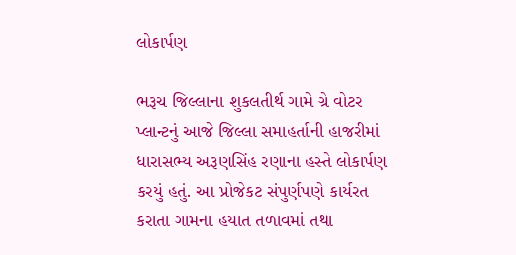લોકાર્પણ

ભરૂચ જિલ્લાના શુકલતીર્થ ગામે ગ્રે વોટર પ્લાન્ટનું આજે જિલ્લા સમાહર્તાની હાજરીમાં ધારાસભ્ય અરૂણસિંહ રણાના હસ્તે લોકાર્પણ કરયું હતું. આ પ્રોજેકટ સંપુર્ણપણે કાર્યરત કરાતા ગામના હયાત તળાવમાં તથા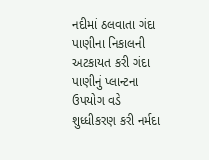નદીમાં ઠલવાતા ગંદા પાણીના નિકાલની અટકાયત કરી ગંદા પાણીનું પ્લાન્ટના ઉપયોગ વડે શુધ્ધીકરણ કરી નર્મદા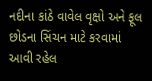નદીના કાંઠે વાવેલ વૃક્ષો અને ફૂલ છોડના સિંચન માટે કરવામાં આવી રહેલ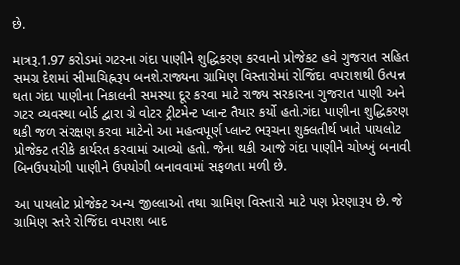છે.

માત્રરૂ.1.97 કરોડમાં ગટરના ગંદા પાણીને શુદ્ધિકરણ કરવાનો પ્રોજેકટ હવે ગુજરાત સહિત સમગ્ર દેશમાં સીમાચિહ્નરૂપ બનશે.રાજ્યના ગ્રામિણ વિસ્તારોમાં રોજિંદા વપરાશથી ઉત્પન્ન થતા ગંદા પાણીના નિકાલની સમસ્યા દૂર કરવા માટે રાજ્ય સરકારના ગુજરાત પાણી અને ગટર વ્યવસ્થા બોર્ડ દ્વારા ગ્રે વોટર ટ્રીટમેન્ટ પ્લાન્ટ તૈયાર કર્યો હતો.ગંદા પાણીના શુદ્ધિકરણ થકી જળ સંરક્ષણ કરવા માટેનો આ મહત્વપૂર્ણ પ્લાન્ટ ભરૂચના શુક્લતીર્થ ખાતે પાયલોટ પ્રોજેક્ટ તરીકે કાર્યરત કરવામાં આવ્યો હતો. જેના થકી આજે ગંદા પાણીને ચોખ્ખું બનાવી બિનઉપયોગી પાણીને ઉપયોગી બનાવવામાં સફળતા મળી છે.

આ પાયલોટ પ્રોજેક્ટ અન્ય જીલ્લાઓ તથા ગ્રામિણ વિસ્તારો માટે પણ પ્રેરણારૂપ છે. જે ગ્રામિણ સ્તરે રોજિંદા વપરાશ બાદ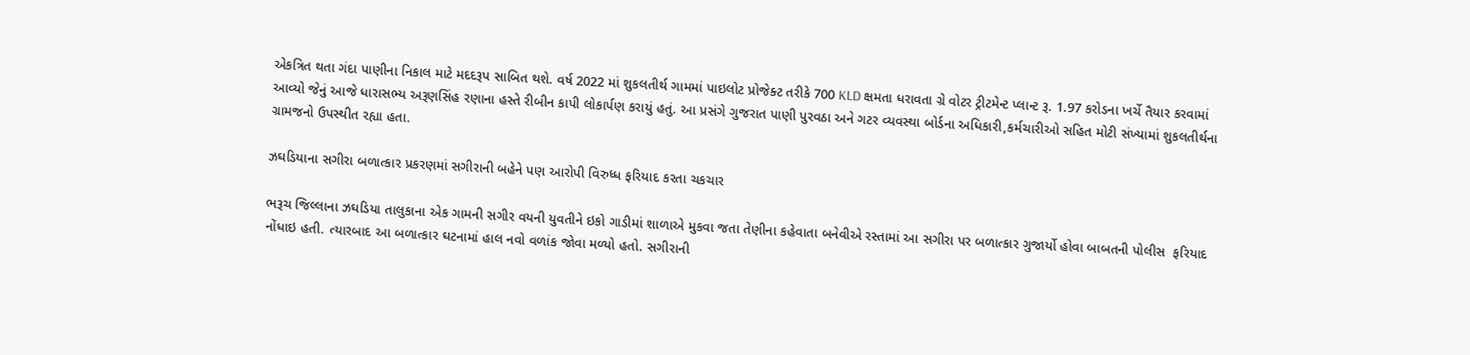એકત્રિત થતા ગંદા પાણીના નિકાલ માટે મદદરૂપ સાબિત થશે. વર્ષ 2022 માં શુકલતીર્થ ગામમાં પાઇલોટ પ્રોજેક્ટ તરીકે 700 KLD ક્ષમતા ધરાવતા ગ્રે વોટર ટ્રીટમેન્ટ પ્લાન્ટ રૂ. 1.97 કરોડના ખર્ચે તૈયાર કરવામાં આવ્યો જેનું આજે ધારાસભ્ય અરૂણસિંહ રણાના હસ્તે રીબીન કાપી લોકાર્પણ કરાયું હતું. આ પ્રસંગે ગુજરાત પાણી પુરવઠા અને ગટર વ્યવસ્થા બોર્ડના અધિકારી,કર્મચારીઓ સહિત મોટી સંખ્યામાં શુકલતીર્થના ગ્રામજનો ઉપસ્થીત રહ્યા હતા.

ઝઘડિયાના સગીરા બળાત્કાર પ્રકરણમાં સગીરાની બહેને પણ આરોપી વિરુધ્ધ ફરિયાદ કરતા ચકચાર

ભરૂચ જિલ્લાના ઝઘડિયા તાલુકાના એક ગામની સગીર વયની યુવતીને ઇકો ગાડીમાં શાળાએ મુકવા જતા તેણીના કહેવાતા બનેવીએ રસ્તામાં આ સગીરા પર બળાત્કાર ગુજાર્યો હોવા બાબતની પોલીસ  ફરિયાદ નોંધાઇ હતી. ત્યારબાદ આ બળાત્કાર ઘટનામાં હાલ નવો વળાંક જોવા મળ્યો હતો. સગીરાની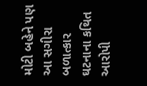મોટી બહેને પણ આ સગીરા બળાત્કાર ઘટનાના કથિત આરોપી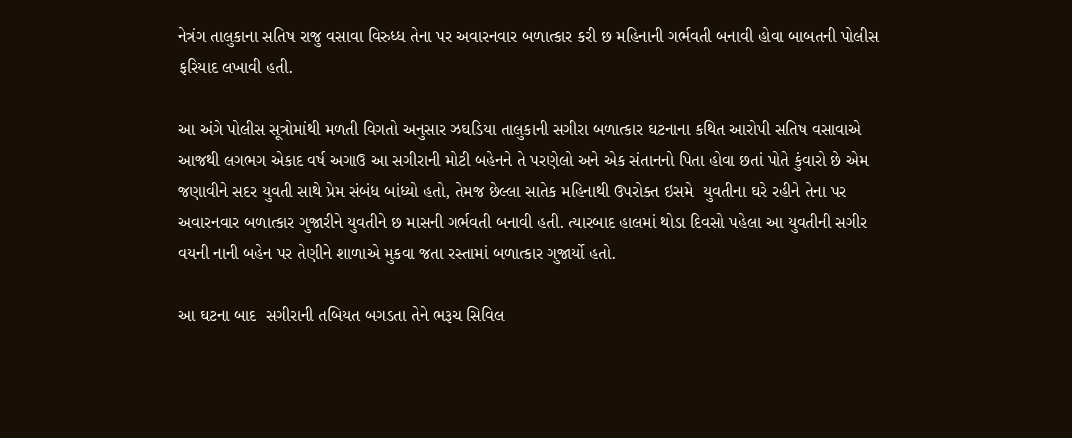નેત્રંગ તાલુકાના સતિષ રાજુ વસાવા વિરુધ્ધ તેના પર અવારનવાર બળાત્કાર કરી છ મહિનાની ગર્ભવતી બનાવી હોવા બાબતની પોલીસ ફરિયાદ લખાવી હતી.

આ અંગે પોલીસ સૂત્રોમાંથી મળતી વિગતો અનુસાર ઝઘડિયા તાલુકાની સગીરા બળાત્કાર ઘટનાના કથિત આરોપી સતિષ વસાવાએ આજથી લગભગ એકાદ વર્ષ અગાઉ આ સગીરાની મોટી બહેનને તે પરણેલો અને એક સંતાનનો પિતા હોવા છતાં પોતે કુંવારો છે એમ જણાવીને સદર યુવતી સાથે પ્રેમ સંબંધ બાંધ્યો હતો, તેમજ છેલ્લા સાતેક મહિનાથી ઉપરોક્ત ઇસમે  યુવતીના ઘરે રહીને તેના પર અવારનવાર બળાત્કાર ગુજારીને યુવતીને છ માસની ગર્ભવતી બનાવી હતી. ત્યારબાદ હાલમાં થોડા દિવસો પહેલા આ યુવતીની સગીર વયની નાની બહેન પર તેણીને શાળાએ મુકવા જતા રસ્તામાં બળાત્કાર ગુજાર્યો હતો.

આ ઘટના બાદ  સગીરાની તબિયત બગડતા તેને ભરૂચ સિવિલ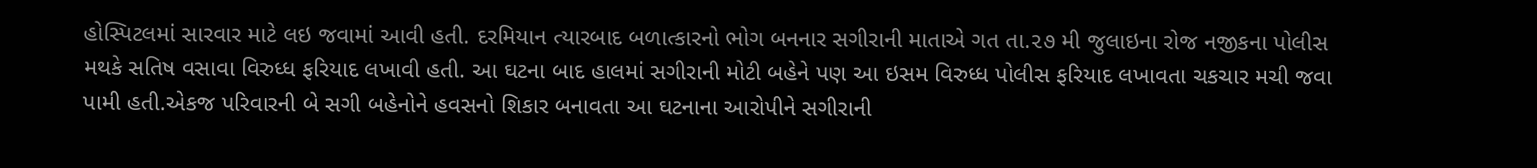હોસ્પિટલમાં સારવાર માટે લઇ જવામાં આવી હતી. દરમિયાન ત્યારબાદ બળાત્કારનો ભોગ બનનાર સગીરાની માતાએ ગત તા.૨૭ મી જુલાઇના રોજ નજીકના પોલીસ મથકે સતિષ વસાવા વિરુધ્ધ ફરિયાદ લખાવી હતી. આ ઘટના બાદ હાલમાં સગીરાની મોટી બહેને પણ આ ઇસમ વિરુધ્ધ પોલીસ ફરિયાદ લખાવતા ચકચાર મચી જવા પામી હતી.એકજ પરિવારની બે સગી બહેનોને હવસનો શિકાર બનાવતા આ ઘટનાના આરોપીને સગીરાની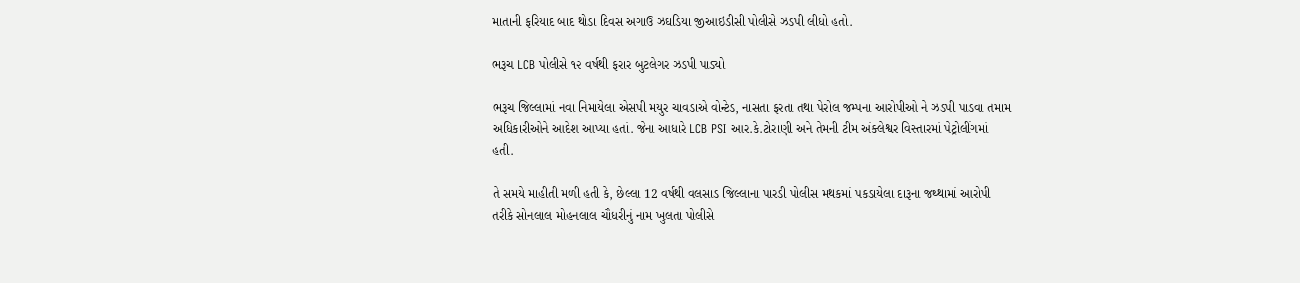માતાની ફરિયાદ બાદ થોડા દિવસ અગાઉ ઝઘડિયા જીઆઇડીસી પોલીસે ઝડપી લીધો હતો.

ભરૂચ LCB પોલીસે ૧૨ વર્ષથી ફરાર બુટલેગર ઝડપી પાડ્યો

ભરૂચ જિલ્લામાં નવા નિમાયેલા એસપી મયુર ચાવડાએ વોન્ટેડ, નાસતા ફરતા તથા પેરોલ જમ્પના આરોપીઓ ને ઝડપી પાડવા તમામ અધિકારીઓને આદેશ આપ્યા હતાં. જેના આધારે LCB PSI આર.કે.ટોરાણી અને તેમની ટીમ અંક્લેશ્વર વિસ્તારમાં પેટ્રોલીંગમાં હતી.

તે સમયે માહીતી મળી હતી કે, છેલ્લા 12 વર્ષથી વલસાડ જિલ્લાના પારડી પોલીસ મથકમાં પકડાયેલા દારૂના જથ્થામાં આરોપી તરીકે સોનલાલ મોહનલાલ ચૌધરીનું નામ ખુલતા પોલીસે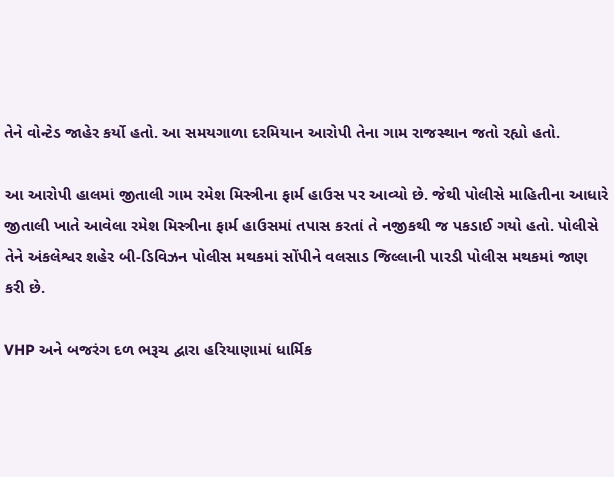તેને વોન્ટેડ જાહેર કર્યો હતો. આ સમયગાળા દરમિયાન આરોપી તેના ગામ રાજસ્થાન જતો રહ્યો હતો.

આ આરોપી હાલમાં જીતાલી ગામ રમેશ મિસ્ત્રીના ફાર્મ હાઉસ પર આવ્યો છે. જેથી પોલીસે માહિતીના આધારે જીતાલી ખાતે આવેલા રમેશ મિસ્ત્રીના ફાર્મ હાઉસમાં તપાસ કરતાં તે નજીકથી જ પકડાઈ ગયો હતો. પોલીસે તેને અંકલેશ્વર શહેર બી-ડિવિઝન પોલીસ મથકમાં સોંપીને વલસાડ જિલ્લાની પારડી પોલીસ મથકમાં જાણ કરી છે.

VHP અને બજરંગ દળ ભરૂચ દ્વારા હરિયાણામાં ધાર્મિક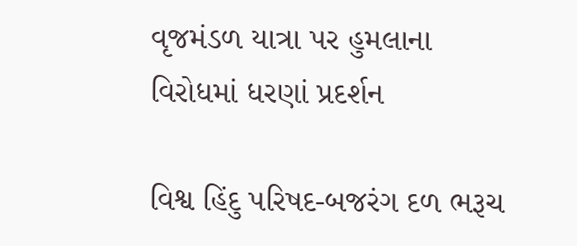વૃજમંડળ યાત્રા પર હુમલાના વિરોધમાં ધરણાં પ્રદર્શન

વિશ્વ હિંદુ પરિષદ-બજરંગ દળ ભરૂચ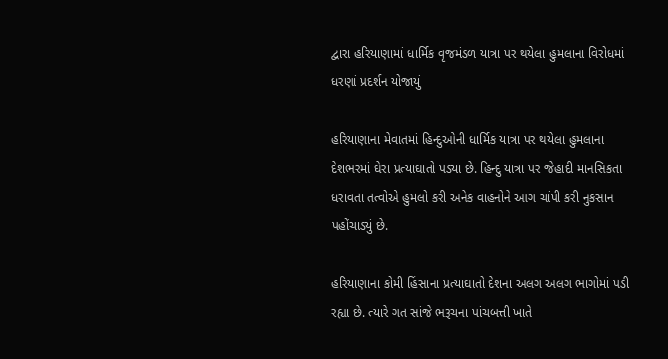દ્વારા હરિયાણામાં ધાર્મિક વૃજમંડળ યાત્રા પર થયેલા હુમલાના વિરોધમાં ધરણાં પ્રદર્શન યોજાયું

હરિયાણાના મેવાતમાં હિન્દુઓની ધાર્મિક યાત્રા પર થયેલા હુમલાના દેશભરમાં ઘેરા પ્રત્યાઘાતો પડ્યા છે. હિન્દુ યાત્રા પર જેહાદી માનસિકતા ધરાવતા તત્વોએ હુમલો કરી અનેક વાહનોને આગ ચાંપી કરી નુકસાન પહોંચાડ્યું છે.

હરિયાણાના કોમી હિંસાના પ્રત્યાઘાતો દેશના અલગ અલગ ભાગોમાં પડી રહ્યા છે. ત્યારે ગત સાંજે ભરૂચના પાંચબત્તી ખાતે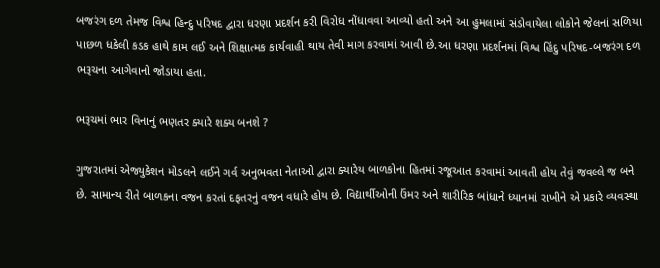બજરંગ દળ તેમજ વિશ્વ હિન્દુ પરિષદ દ્વારા ધરણા પ્રદર્શન કરી વિરોધ નોંધાવવા આવ્યો હતો અને આ હુમલામાં સંડોવાયેલા લોકોને જેલનાં સળિયા પાછળ ધકેલી કડક હાથે કામ લઈ અને શિક્ષાત્મક કાર્યવાહી થાય તેવી માગ કરવામાં આવી છે.આ ધરણા પ્રદર્શનમાં વિશ્વ હિંદુ પરિષદ-બજરંગ દળ ભરૂચના આગેવાનો જોડાયા હતા.

ભરૂચમાં ભાર વિનાનું ભણતર ક્યારે શક્ય બનશે ?

ગુજરાતમાં એજ્યુકેશન મોડલને લઈને ગર્વ અનુભવતા નેતાઓ દ્વારા ક્યારેય બાળકોના હિતમાં રજૂઆત કરવામાં આવતી હોય તેવું જવલ્લે જ બને છે. સામાન્ય રીતે બાળકના વજન કરતાં દફતરનું વજન વધારે હોય છે. વિદ્યાર્થીઓની ઉંમર અને શારીરિક બાંધાને ધ્યાનમાં રાખીને એ પ્રકારે વ્યવસ્થા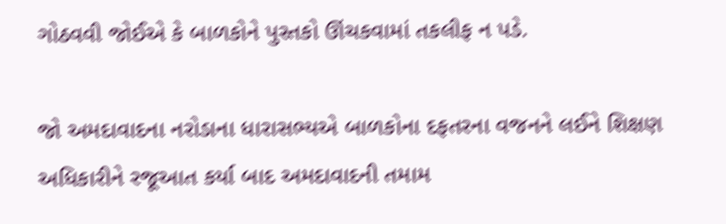ગોઠવવી જોઈએ કે બાળકોને પુસ્તકો ઊંચકવામાં તકલીફ ન પડે.

જો અમદાવાદના નરોડાના ધારાસભ્યએ બાળકોના દફતરના વજનને લઈને શિક્ષણ અધિકારીને રજૂઆત કર્યા બાદ અમદાવાદની તમામ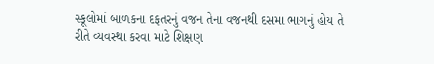સ્કૂલોમાં બાળકના દફતરનું વજન તેના વજનથી દસમા ભાગનું હોય તે રીતે વ્યવસ્થા કરવા માટે શિક્ષણ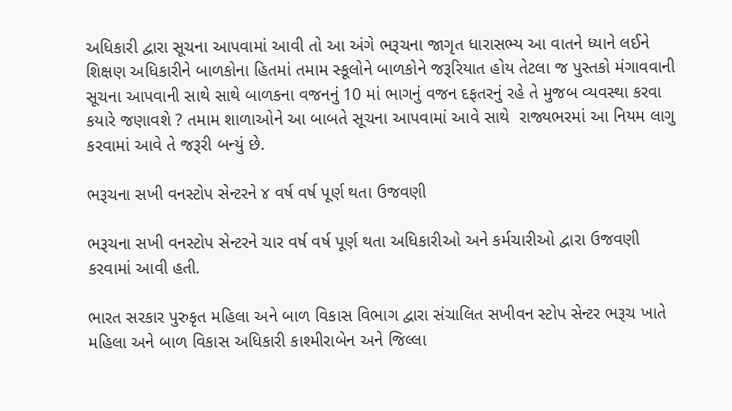અધિકારી દ્વારા સૂચના આપવામાં આવી તો આ અંગે ભરૂચના જાગૃત ધારાસભ્ય આ વાતને ધ્યાને લઈને શિક્ષણ અધિકારીને બાળકોના હિતમાં તમામ સ્કૂલોને બાળકોને જરૂરિયાત હોય તેટલા જ પુસ્તકો મંગાવવાની સૂચના આપવાની સાથે સાથે બાળકના વજનનું 10 માં ભાગનું વજન દફતરનું રહે તે મુજબ વ્યવસ્થા કરવા કયારે જણાવશે ? તમામ શાળાઓને આ બાબતે સૂચના આપવામાં આવે સાથે  રાજ્યભરમાં આ નિયમ લાગુ કરવામાં આવે તે જરૂરી બન્યું છે.

ભરૂચના સખી વનસ્ટોપ સેન્ટરને ૪ વર્ષ વર્ષ પૂર્ણ થતા ઉજવણી

ભરૂચના સખી વનસ્ટોપ સેન્ટરને ચાર વર્ષ વર્ષ પૂર્ણ થતા અધિકારીઓ અને કર્મચારીઓ દ્વારા ઉજવણી કરવામાં આવી હતી.

ભારત સરકાર પુરુકૃત મહિલા અને બાળ વિકાસ વિભાગ દ્વારા સંચાલિત સખીવન સ્ટોપ સેન્ટર ભરૂચ ખાતે મહિલા અને બાળ વિકાસ અધિકારી કાશ્મીરાબેન અને જિલ્લા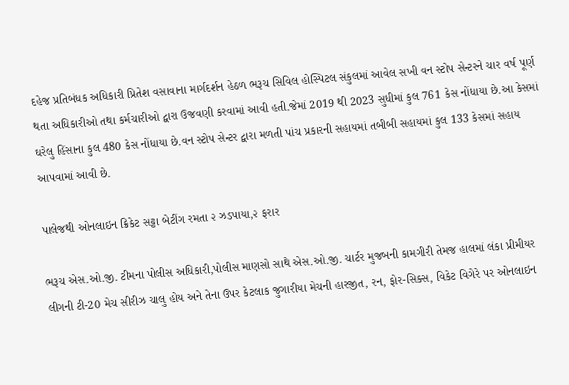દહેજ પ્રતિબંધક અધિકારી પ્રિતેશ વસાવાના માર્ગદર્શન હેઠળ ભરૂચ સિવિલ હોસ્પિટલ સંકુલમાં આવેલ સખી વન સ્ટોપ સેન્ટરને ચાર વર્ષ પૂર્ણ થતા અધિકારીઓ તથા કર્મચારીઓ દ્વારા ઉજવણી કરવામાં આવી હતી.જેમાં 2019 થી 2023 સુધીમાં કુલ 761 કેસ નોંધાયા છે.આ કેસમાં ઘરેલુ હિંસાના કુલ 480 કેસ નોંધાયા છે.વન સ્ટોપ સેન્ટર દ્વારા મળતી પાંચ પ્રકારની સહાયમાં તબીબી સહાયમાં કુલ 133 કેસમાં સહાય આપવામાં આવી છે.

પાલેજથી ઓનલાઇન ક્રિકેટ સટ્ટા બેટીંગ રમતા ૨ ઝડપાયા,૨ ફરાર

ભરૂચ એસ.ઓ.જી. ટીમના પોલીસ અધિકારી,પોલીસ માણસો સાથે એસ.ઓ.જી. ચાર્ટર મુજબની કામગીરી તેમજ હાલમાં લંકા પ્રીમીયર લીગની ટી-20 મેચ સીરીઝ ચાલુ હોય અને તેના ઉપર કેટલાક જુગારીયા મેચની હારજીત, રન, ફોર-સિક્સ, વિકેટ વિગેરે પર ઓનલાઇન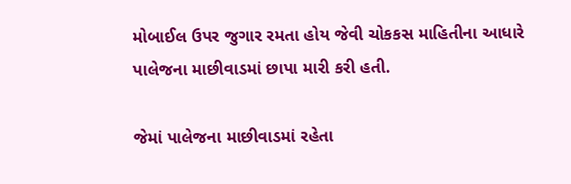મોબાઈલ ઉપર જુગાર રમતા હોય જેવી ચોકકસ માહિતીના આધારે પાલેજના માછીવાડમાં છાપા મારી કરી હતી.

જેમાં પાલેજના માછીવાડમાં રહેતા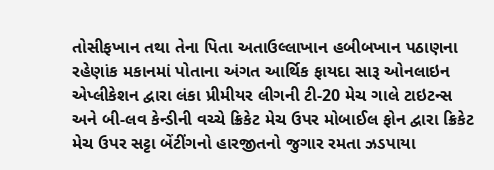તોસીફખાન તથા તેના પિતા અતાઉલ્લાખાન હબીબખાન પઠાણના રહેણાંક મકાનમાં પોતાના અંગત આર્થિક ફાયદા સારૂ ઓનલાઇન એપ્લીકેશન દ્વારા લંકા પ્રીમીયર લીગની ટી-20 મેચ ગાલે ટાઇટન્સ અને બી-લવ કેન્ડીની વચ્ચે ક્રિકેટ મેચ ઉપર મોબાઈલ ફોન દ્વારા ક્રિકેટ મેચ ઉપર સટ્ટા બેંટીંગનો હારજીતનો જુગાર રમતા ઝડપાયા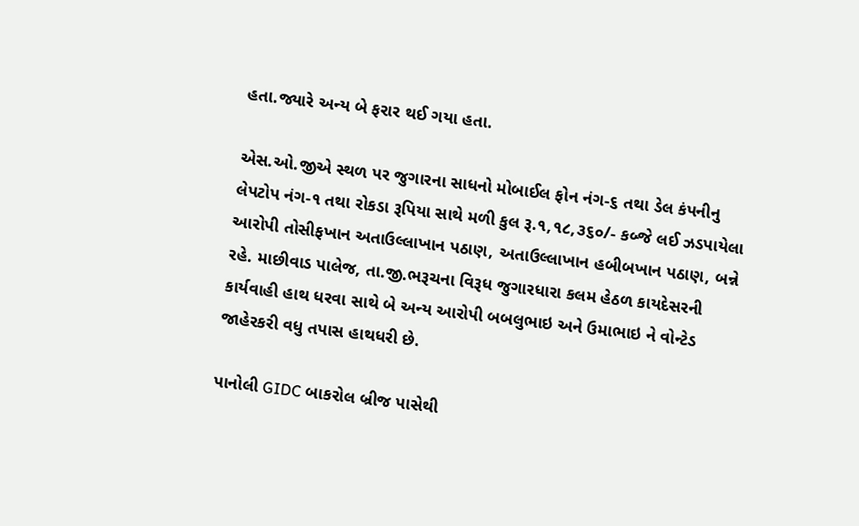હતા.જ્યારે અન્ય બે ફરાર થઈ ગયા હતા.

એસ.ઓ.જીએ સ્થળ પર જુગારના સાધનો મોબાઈલ ફોન નંગ-૬ તથા ડેલ કંપનીનુ લેપટોપ નંગ-૧ તથા રોકડા રૂપિયા સાથે મળી કુલ રૂ.૧,૧૮,૩૬૦/- કબ્જે લઈ ઝડપાયેલા આરોપી તોસીફખાન અતાઉલ્લાખાન પઠાણ, અતાઉલ્લાખાન હબીબખાન પઠાણ, બન્ને રહે. માછીવાડ પાલેજ, તા.જી.ભરૂચના વિરૂધ જુગારધારા કલમ હેઠળ કાયદેસરની કાર્યવાહી હાથ ધરવા સાથે બે અન્ય આરોપી બબલુભાઇ અને ઉમાભાઇ ને વોન્ટેડ જાહેરકરી વધુ તપાસ હાથધરી છે.

પાનોલી GIDC બાકરોલ બ્રીજ પાસેથી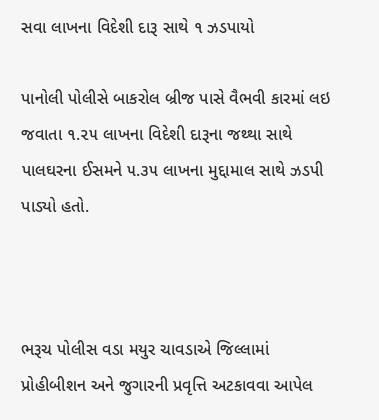સવા લાખના વિદેશી દારૂ સાથે ૧ ઝડપાયો

પાનોલી પોલીસે બાકરોલ બ્રીજ પાસે વૈભવી કારમાં લઇ જવાતા ૧.૨૫ લાખના વિદેશી દારૂના જથ્થા સાથે પાલઘરના ઈસમને ૫.૩૫ લાખના મુદ્દામાલ સાથે ઝડપી પાડ્યો હતો.



ભરૂચ પોલીસ વડા મયુર ચાવડાએ જિલ્લામાં પ્રોહીબીશન અને જુગારની પ્રવૃત્તિ અટકાવવા આપેલ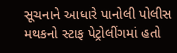સૂચનાને આધારે પાનોલી પોલીસ મથકનો સ્ટાફ પેટ્રોલીંગમાં હતો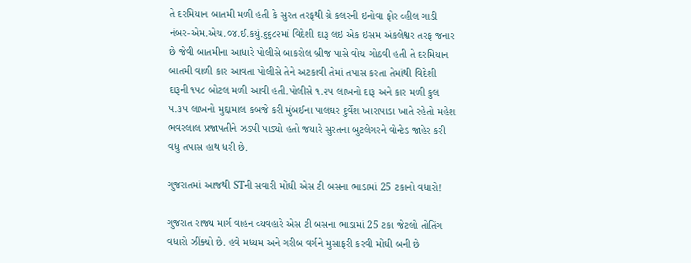તે દરમિયાન બાતમી મળી હતી કે સુરત તરફથી ગ્રે કલરની ઇનોવા ફોર વ્હીલ ગાડી નંબર-એમ.એચ.૦૪.ઈ.કયું.૬૬૮૨માં વિદેશી દારૂ લઇ એક ઇસમ અંકલેશ્વર તરફ જનાર છે જેવી બાતમીના આધારે પોલીસે બાકરોલ બ્રીજ પાસે વોચ ગોઠવી હતી તે દરમિયાન બાતમી વાળી કાર આવતા પોલીસે તેને અટકાવી તેમાં તપાસ કરતા તેમાંથી વિદેશી દારૂની ૧૫૮ બોટલ મળી આવી હતી.પોલીસે ૧.૨૫ લાખનો દારૂ અને કાર મળી કુલ ૫.૩૫ લાખનો મુદ્દામાલ કબજે કરી મુંબઈના પાલઘર દુર્વેશ ખારાપાડા ખાતે રહેતો મહેશ ભવરલાલ પ્રજાપતીને ઝડપી પાડ્યો હતો જયારે સુરતના બુટલેગરને વોન્ટેડ જાહેર કરી વધુ તપાસ હાથ ધરી છે.

ગુજરાતમાં આજથી STની સવારી મોંઘી એસ ટી બસના ભાડામાં 25 ટકાનો વધારો!

ગુજરાત રાજ્ય માર્ગ વાહન વ્યવહારે એસ ટી બસના ભાડામાં 25 ટકા જેટલો તોતિંગ વધારો ઝીંક્યો છે. હવે મધ્યમ અને ગરીબ વર્ગને મુસાફરી કરવી મોંઘી બની છે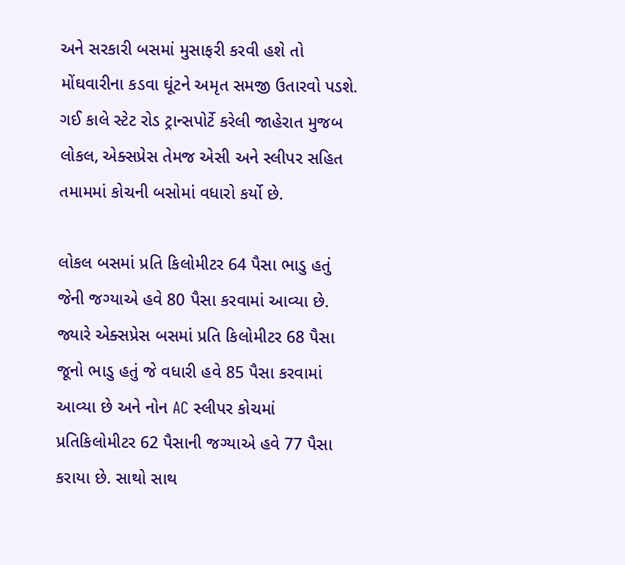અને સરકારી બસમાં મુસાફરી કરવી હશે તો મોંઘવારીના કડવા ઘૂંટને અમૃત સમજી ઉતારવો પડશે. ગઈ કાલે સ્ટેટ રોડ ટ્રાન્સપોર્ટે કરેલી જાહેરાત મુજબ લોકલ, એક્સપ્રેસ તેમજ એસી અને સ્લીપર સહિત તમામમાં કોચની બસોમાં વધારો કર્યો છે.

લોકલ બસમાં પ્રતિ કિલોમીટર 64 પૈસા ભાડુ હતું જેની જગ્યાએ હવે 80 પૈસા કરવામાં આવ્યા છે. જ્યારે એક્સપ્રેસ બસમાં પ્રતિ કિલોમીટર 68 પૈસા જૂનો ભાડુ હતું જે વધારી હવે 85 પૈસા કરવામાં આવ્યા છે અને નોન AC સ્લીપર કોચમાં પ્રતિકિલોમીટર 62 પૈસાની જગ્યાએ હવે 77 પૈસા કરાયા છે. સાથો સાથ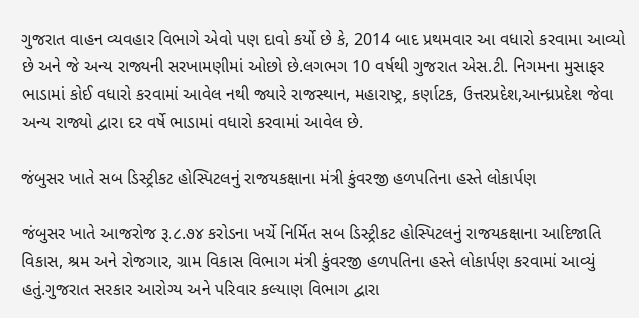ગુજરાત વાહન વ્યવહાર વિભાગે એવો પણ દાવો કર્યો છે કે, 2014 બાદ પ્રથમવાર આ વધારો કરવામા આવ્યો છે અને જે અન્ય રાજ્યની સરખામણીમાં ઓછો છે.લગભગ 10 વર્ષથી ગુજરાત એસ.ટી. નિગમના મુસાફર ભાડામાં કોઈ વધારો કરવામાં આવેલ નથી જ્યારે રાજસ્થાન, મહારાષ્ટ્ર, કર્ણાટક, ઉત્તરપ્રદેશ,આન્ધ્રપ્રદેશ જેવા અન્ય રાજ્યો દ્વારા દર વર્ષે ભાડામાં વધારો કરવામાં આવેલ છે.

જંબુસર ખાતે સબ ડિસ્ટ્રીકટ હોસ્પિટલનું રાજયકક્ષાના મંત્રી કુંવરજી હળપતિના હસ્તે લોકાર્પણ

જંબુસર ખાતે આજરોજ રૂ.૮.૭૪ કરોડના ખર્ચે નિર્મિત સબ ડિસ્ટ્રીકટ હોસ્પિટલનું રાજયકક્ષાના આદિજાતિ વિકાસ, શ્રમ અને રોજગાર, ગ્રામ વિકાસ વિભાગ મંત્રી કુંવરજી હળપતિના હસ્તે લોકાર્પણ કરવામાં આવ્યું હતું.ગુજરાત સરકાર આરોગ્ય અને પરિવાર કલ્યાણ વિભાગ દ્વારા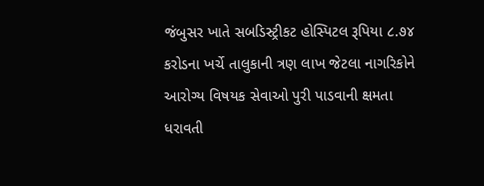જંબુસર ખાતે સબડિસ્ટ્રીકટ હોસ્પિટલ રૂપિયા ૮.૭૪ કરોડના ખર્ચે તાલુકાની ત્રણ લાખ જેટલા નાગરિકોને આરોગ્ય વિષયક સેવાઓ પુરી પાડવાની ક્ષમતા ધરાવતી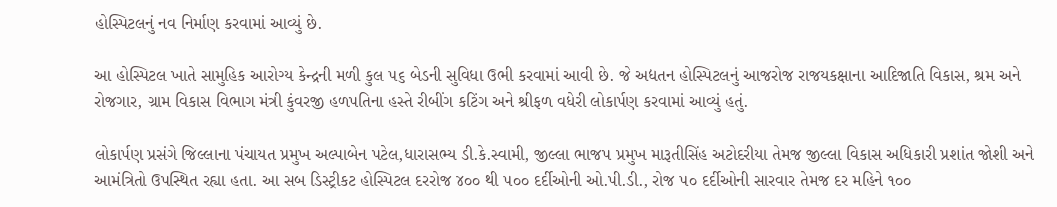હોસ્પિટલનું નવ નિર્માણ કરવામાં આવ્યું છે.

આ હોસ્પિટલ ખાતે સામુહિક આરોગ્ય કેન્દ્રની મળી કુલ ૫૬ બેડની સુવિધા ઉભી કરવામાં આવી છે. જે અદ્યતન હોસ્પિટલનું આજરોજ રાજયકક્ષાના આદિજાતિ વિકાસ, શ્રમ અને રોજગાર, ગ્રામ વિકાસ વિભાગ મંત્રી કુંવરજી હળપતિના હસ્તે રીબીંગ કટિંગ અને શ્રીફળ વધેરી લોકાર્પણ કરવામાં આવ્યું હતું.

લોકાર્પણ પ્રસંગે જિલ્લાના પંચાયત પ્રમુખ અલ્પાબેન પટેલ,ધારાસભ્ય ડી.કે.સ્વામી, જીલ્લા ભાજપ પ્રમુખ મારૂતીસિંહ અટોદરીયા તેમજ જીલ્લા વિકાસ અધિકારી પ્રશાંત જોશી અને આમંત્રિતો ઉપસ્થિત રહ્યા હતા. આ સબ ડિસ્ટ્રીકટ હોસ્પિટલ દરરોજ ૪૦૦ થી ૫૦૦ દર્દીઓની ઓ.પી.ડી., રોજ ૫૦ દર્દીઓની સારવાર તેમજ દર મહિને ૧૦૦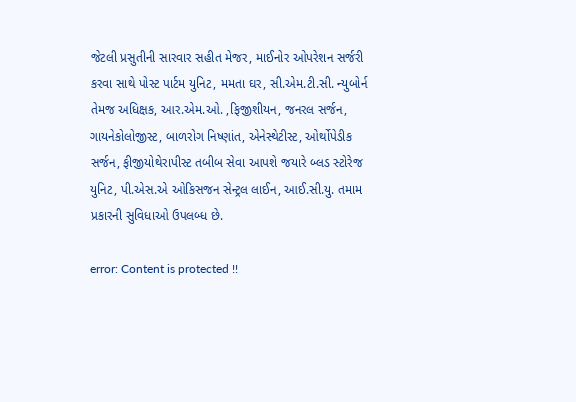જેટલી પ્રસુતીની સારવાર સહીત મેજર, માઈનોર ઓપરેશન સર્જરી કરવા સાથે પોસ્ટ પાર્ટમ યુનિટ, મમતા ઘર, સી.એમ.ટી.સી. ન્યુબોર્ન તેમજ અધિક્ષક, આર.એમ.ઓ. ,ફિજીશીયન, જનરલ સર્જન, ગાયનેકોલોજીસ્ટ, બાળરોગ નિષ્ણાંત, એનેસ્થેટીસ્ટ, ઓર્થોપેડીક સર્જન, ફીજીયોથેરાપીસ્ટ તબીબ સેવા આપશે જયારે બ્લડ સ્ટોરેજ યુનિટ, પી.એસ.એ ઓકિસજન સેન્ટ્રલ લાઈન, આઈ.સી.યુ. તમામ પ્રકારની સુવિધાઓ ઉપલબ્ધ છે.

error: Content is protected !!